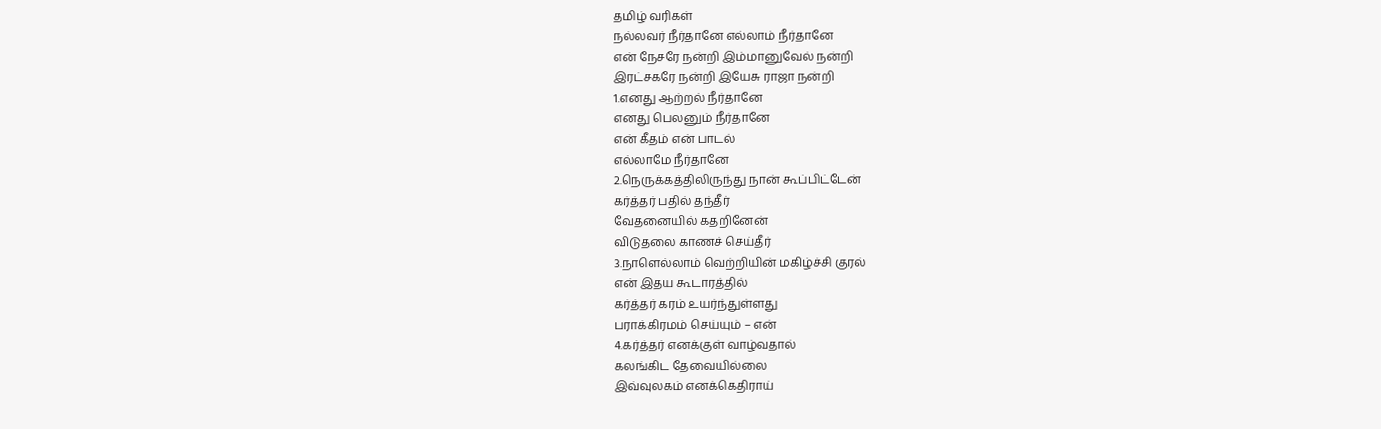தமிழ் வரிகள்
நல்லவர் நீர்தானே எல்லாம் நீர்தானே
என் நேசரே நன்றி இம்மானுவேல் நன்றி
இரட்சகரே நன்றி இயேசு ராஜா நன்றி
1.எனது ஆற்றல் நீர்தானே
எனது பெலனும் நீர்தானே
என் கீதம் என் பாடல்
எல்லாமே நீர்தானே
2.நெருக்கத்திலிருந்து நான் கூப்பிட்டேன்
கர்த்தர் பதில் தந்தீர்
வேதனையில் கதறினேன்
விடுதலை காணச் செய்தீர்
3.நாளெல்லாம் வெற்றியின் மகிழ்ச்சி குரல்
என் இதய கூடாரத்தில்
கர்த்தர் கரம் உயர்ந்துள்ளது
பராக்கிரமம் செய்யும் – என்
4.கர்த்தர் எனக்குள் வாழ்வதால்
கலங்கிட தேவையில்லை
இவ்வுலகம் எனக்கெதிராய்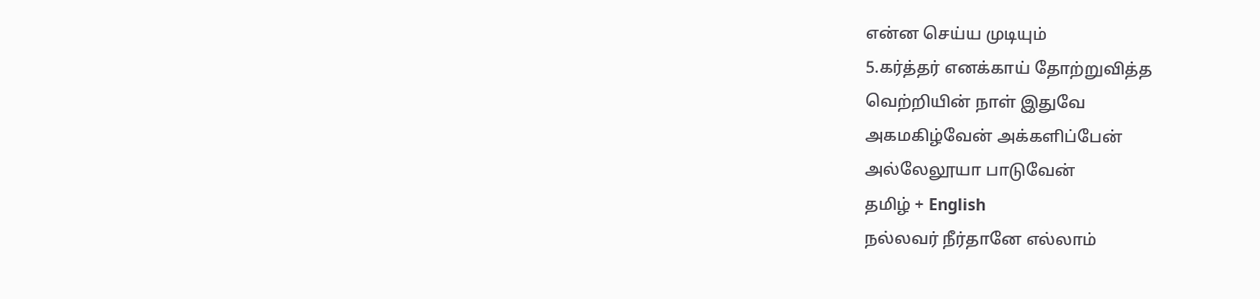என்ன செய்ய முடியும்
5.கர்த்தர் எனக்காய் தோற்றுவித்த
வெற்றியின் நாள் இதுவே
அகமகிழ்வேன் அக்களிப்பேன்
அல்லேலூயா பாடுவேன்
தமிழ் + English
நல்லவர் நீர்தானே எல்லாம்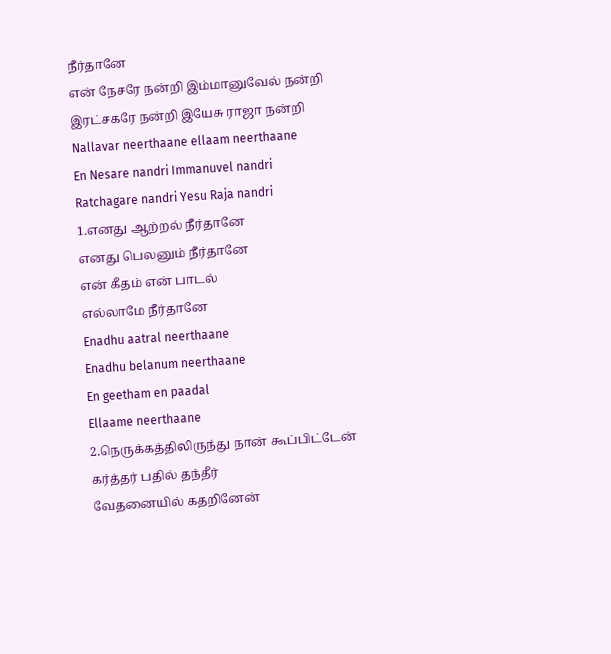நீர்தானே
என் நேசரே நன்றி இம்மானுவேல் நன்றி
இரட்சகரே நன்றி இயேசு ராஜா நன்றி
Nallavar neerthaane ellaam neerthaane
En Nesare nandri Immanuvel nandri
Ratchagare nandri Yesu Raja nandri
1.எனது ஆற்றல் நீர்தானே
எனது பெலனும் நீர்தானே
என் கீதம் என் பாடல்
எல்லாமே நீர்தானே
Enadhu aatral neerthaane
Enadhu belanum neerthaane
En geetham en paadal
Ellaame neerthaane
2.நெருக்கத்திலிருந்து நான் கூப்பிட்டேன்
கர்த்தர் பதில் தந்தீர்
வேதனையில் கதறினேன்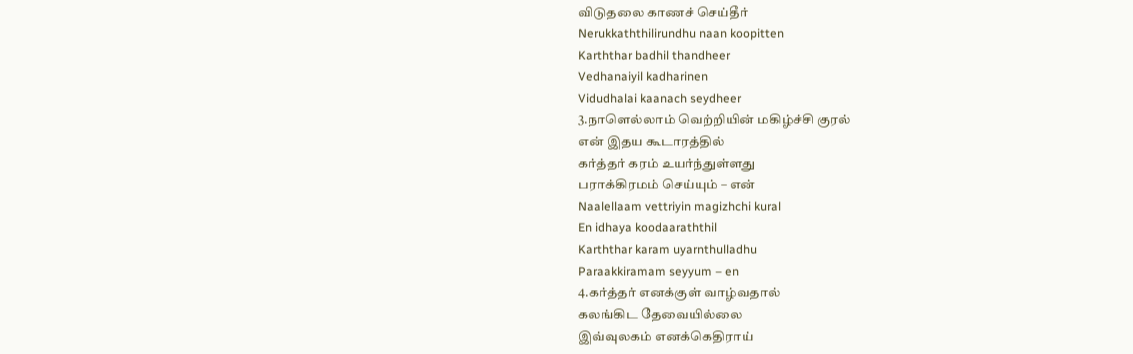விடுதலை காணச் செய்தீர்
Nerukkaththilirundhu naan koopitten
Karththar badhil thandheer
Vedhanaiyil kadharinen
Vidudhalai kaanach seydheer
3.நாளெல்லாம் வெற்றியின் மகிழ்ச்சி குரல்
என் இதய கூடாரத்தில்
கர்த்தர் கரம் உயர்ந்துள்ளது
பராக்கிரமம் செய்யும் – என்
Naalellaam vettriyin magizhchi kural
En idhaya koodaaraththil
Karththar karam uyarnthulladhu
Paraakkiramam seyyum – en
4.கர்த்தர் எனக்குள் வாழ்வதால்
கலங்கிட தேவையில்லை
இவ்வுலகம் எனக்கெதிராய்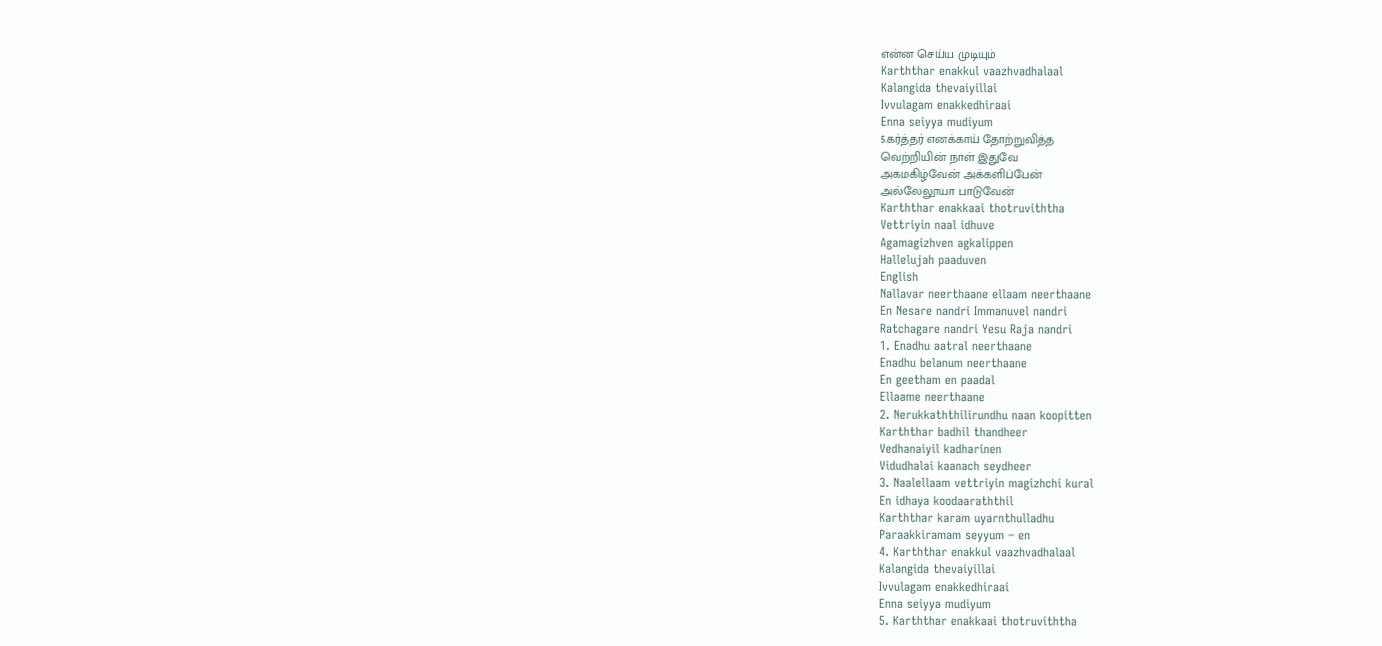என்ன செய்ய முடியும்
Karththar enakkul vaazhvadhalaal
Kalangida thevaiyillai
Ivvulagam enakkedhiraai
Enna seiyya mudiyum
5.கர்த்தர் எனக்காய் தோற்றுவித்த
வெற்றியின் நாள் இதுவே
அகமகிழ்வேன் அக்களிப்பேன்
அல்லேலூயா பாடுவேன்
Karththar enakkaai thotruviththa
Vettriyin naal idhuve
Agamagizhven agkalippen
Hallelujah paaduven
English
Nallavar neerthaane ellaam neerthaane
En Nesare nandri Immanuvel nandri
Ratchagare nandri Yesu Raja nandri
1. Enadhu aatral neerthaane
Enadhu belanum neerthaane
En geetham en paadal
Ellaame neerthaane
2. Nerukkaththilirundhu naan koopitten
Karththar badhil thandheer
Vedhanaiyil kadharinen
Vidudhalai kaanach seydheer
3. Naalellaam vettriyin magizhchi kural
En idhaya koodaaraththil
Karththar karam uyarnthulladhu
Paraakkiramam seyyum – en
4. Karththar enakkul vaazhvadhalaal
Kalangida thevaiyillai
Ivvulagam enakkedhiraai
Enna seiyya mudiyum
5. Karththar enakkaai thotruviththa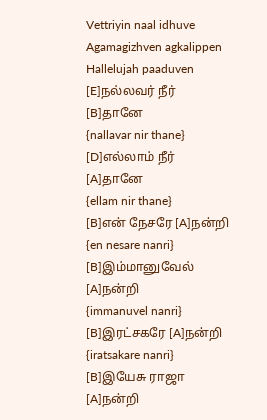Vettriyin naal idhuve
Agamagizhven agkalippen
Hallelujah paaduven
[E]நல்லவர் நீர் [B]தானே
{nallavar nir thane}
[D]எல்லாம் நீர் [A]தானே
{ellam nir thane}
[B]என் நேசரே [A]நன்றி
{en nesare nanri}
[B]இம்மானுவேல் [A]நன்றி
{immanuvel nanri}
[B]இரட்சகரே [A]நன்றி
{iratsakare nanri}
[B]இயேசு ராஜா [A]நன்றி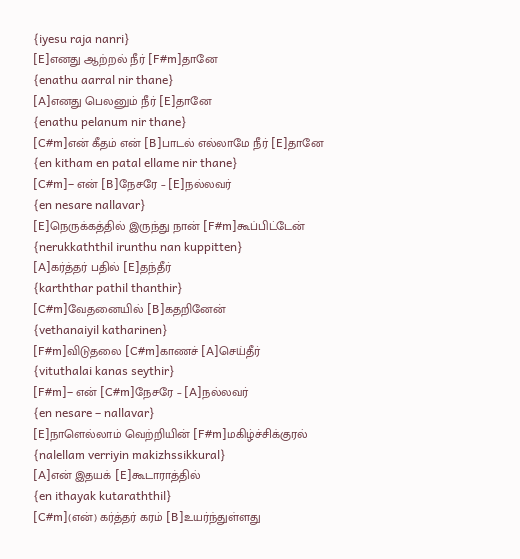{iyesu raja nanri}
[E]எனது ஆற்றல் நீர் [F#m]தானே
{enathu aarral nir thane}
[A]எனது பெலனும் நீர் [E]தானே
{enathu pelanum nir thane}
[C#m]என் கீதம் என் [B]பாடல் எல்லாமே நீர் [E]தானே
{en kitham en patal ellame nir thane}
[C#m]– என் [B]நேசரே – [E]நல்லவர்
{en nesare nallavar}
[E]நெருக்கத்தில் இருந்து நான் [F#m]கூப்பிட்டேன்
{nerukkaththil irunthu nan kuppitten}
[A]கர்த்தர் பதில் [E]தந்தீர்
{karththar pathil thanthir}
[C#m]வேதனையில் [B]கதறினேன்
{vethanaiyil katharinen}
[F#m]விடுதலை [C#m]காணச் [A]செய்தீர்
{vituthalai kanas seythir}
[F#m]– என் [C#m]நேசரே – [A]நல்லவர்
{en nesare – nallavar}
[E]நாளெல்லாம் வெற்றியின் [F#m]மகிழ்ச்சிக்குரல்
{nalellam verriyin makizhssikkural}
[A]என் இதயக் [E]கூடாராத்தில்
{en ithayak kutaraththil}
[C#m](என்) கர்த்தர் கரம் [B]உயர்ந்துள்ளது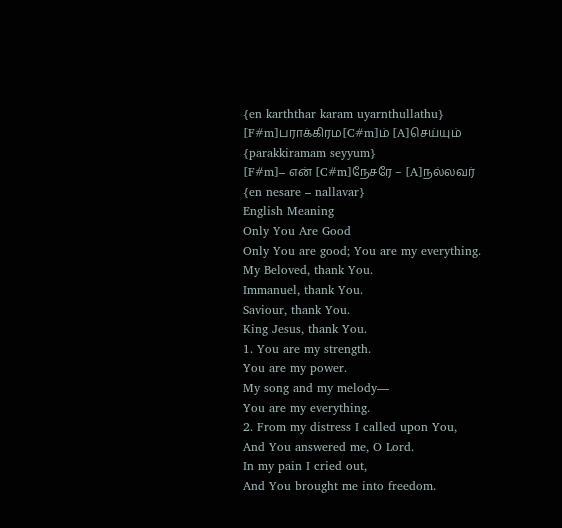{en karththar karam uyarnthullathu}
[F#m]பராக்கிரம[C#m]ம் [A]செய்யும்
{parakkiramam seyyum}
[F#m]– என் [C#m]நேசரே – [A]நல்லவர்
{en nesare – nallavar}
English Meaning
Only You Are Good
Only You are good; You are my everything.
My Beloved, thank You.
Immanuel, thank You.
Saviour, thank You.
King Jesus, thank You.
1. You are my strength.
You are my power.
My song and my melody—
You are my everything.
2. From my distress I called upon You,
And You answered me, O Lord.
In my pain I cried out,
And You brought me into freedom.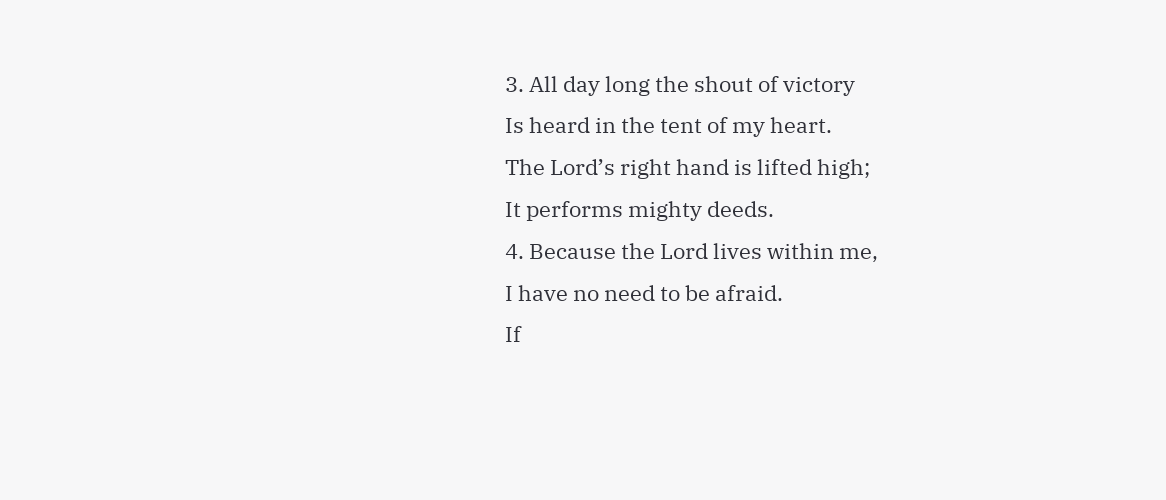3. All day long the shout of victory
Is heard in the tent of my heart.
The Lord’s right hand is lifted high;
It performs mighty deeds.
4. Because the Lord lives within me,
I have no need to be afraid.
If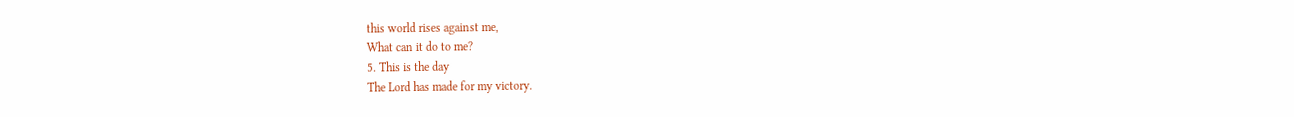this world rises against me,
What can it do to me?
5. This is the day
The Lord has made for my victory.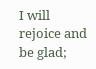I will rejoice and be glad;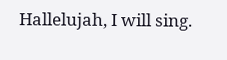Hallelujah, I will sing.